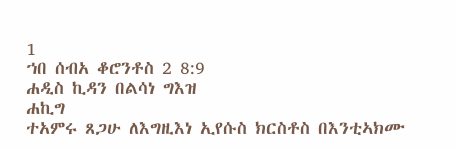1
ኀበ ሰብአ ቆሮንቶስ 2 8:9
ሐዲስ ኪዳን በልሳነ ግእዝ
ሐኪግ
ተአምሩ ጸጋሁ ለእግዚእነ ኢየሱስ ክርስቶስ በእንቲኣክሙ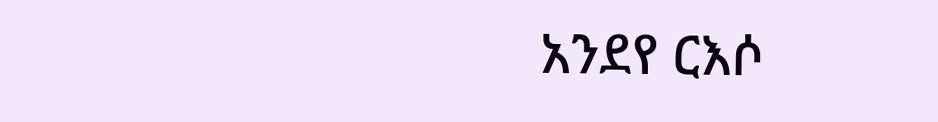አንደየ ርእሶ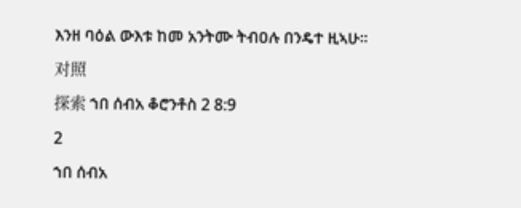እንዘ ባዕል ውእቱ ከመ አንትሙ ትብዐሉ በንዴተ ዚኣሁ።
对照
探索 ኀበ ሰብአ ቆሮንቶስ 2 8:9
2
ኀበ ሰብአ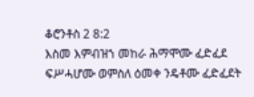ቆሮንቶስ 2 8:2
እስመ እምብዝኀ መከራ ሕማሞሙ ፈድፈደ ፍሥሓሆሙ ወምስለ ዕመቀ ንዴቶሙ ፈድፈደት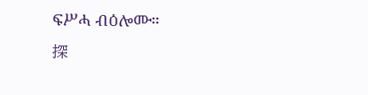ፍሥሓ ብዕሎሙ።
探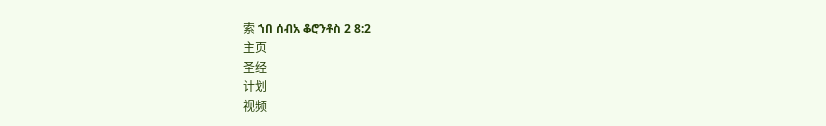索 ኀበ ሰብአ ቆሮንቶስ 2 8:2
主页
圣经
计划
视频